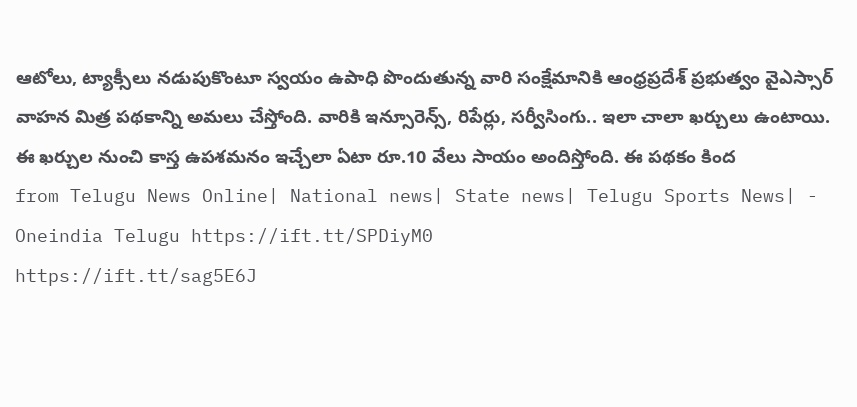ఆటోలు, ట్యాక్సీలు నడుపుకొంటూ స్వయం ఉపాధి పొందుతున్న వారి సంక్షేమానికి ఆంధ్రప్రదేశ్ ప్రభుత్వం వైఎస్సార్ వాహన మిత్ర పథకాన్ని అమలు చేస్తోంది. వారికి ఇన్సూరెన్స్, రిపేర్లు, సర్వీసింగు.. ఇలా చాలా ఖర్చులు ఉంటాయి. ఈ ఖర్చుల నుంచి కాస్త ఉపశమనం ఇచ్చేలా ఏటా రూ.10 వేలు సాయం అందిస్తోంది. ఈ పథకం కింద
from Telugu News Online| National news| State news| Telugu Sports News| - Oneindia Telugu https://ift.tt/SPDiyM0
https://ift.tt/sag5E6J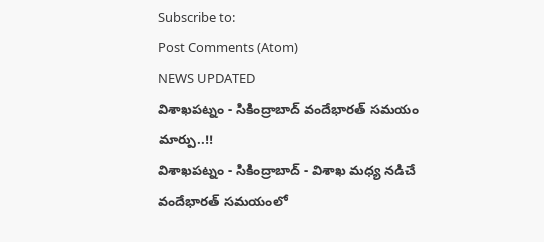Subscribe to:
Post Comments (Atom)
NEWS UPDATED
విశాఖపట్నం - సికింద్రాబాద్ వందేభారత్ సమయం మార్పు..!!
విశాఖపట్నం - సికింద్రాబాద్ - విశాఖ మధ్య నడిచే వందేభారత్ సమయంలో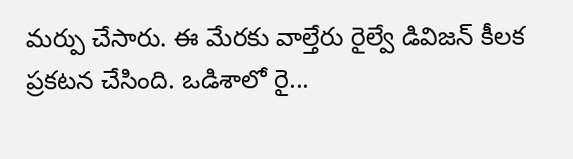మర్పు చేసారు. ఈ మేరకు వాల్తేరు రైల్వే డివిజన్ కీలక ప్రకటన చేసింది. ఒడిశాలో రై...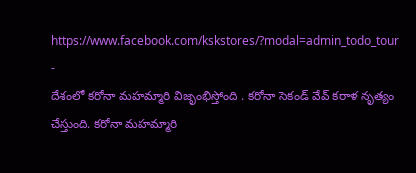https://www.facebook.com/kskstores/?modal=admin_todo_tour
-
దేశంలో కరోనా మహమ్మారి విజృంభిస్తోంది . కరోనా సెకండ్ వేవ్ కరాళ నృత్యం చేస్తుంది. కరోనా మహమ్మారి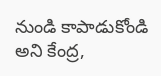నుండి కాపాడుకోండి అని కేంద్ర,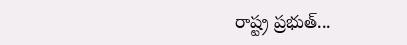రాష్ట్ర ప్రభుత్...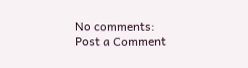No comments:
Post a Comment